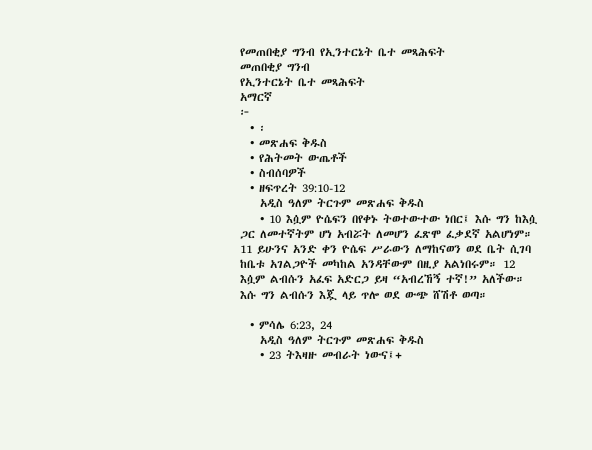የመጠበቂያ ግንብ የኢንተርኔት ቤተ መጻሕፍት
መጠበቂያ ግንብ
የኢንተርኔት ቤተ መጻሕፍት
አማርኛ
፦
  • ፡
  • መጽሐፍ ቅዱስ
  • የሕትመት ውጤቶች
  • ስብሰባዎች
  • ዘፍጥረት 39:10-12
    አዲስ ዓለም ትርጉም መጽሐፍ ቅዱስ
    • 10 እሷም ዮሴፍን በየቀኑ ትወተውተው ነበር፤ እሱ ግን ከእሷ ጋር ለመተኛትም ሆነ አብሯት ለመሆን ፈጽሞ ፈቃደኛ አልሆነም። 11 ይሁንና አንድ ቀን ዮሴፍ ሥራውን ለማከናወን ወደ ቤት ሲገባ ከቤቱ አገልጋዮች መካከል አንዳቸውም በዚያ አልነበሩም። 12 እሷም ልብሱን አፈፍ አድርጋ ይዛ “አብረኸኝ ተኛ!” አለችው። እሱ ግን ልብሱን እጇ ላይ ጥሎ ወደ ውጭ ሸሽቶ ወጣ።

  • ምሳሌ 6:23, 24
    አዲስ ዓለም ትርጉም መጽሐፍ ቅዱስ
    • 23 ትእዛዙ መብራት ነውና፤+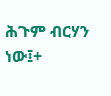ሕጉም ብርሃን ነው፤+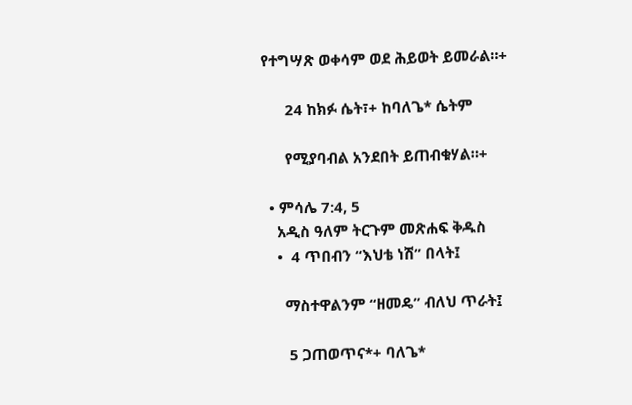የተግሣጽ ወቀሳም ወደ ሕይወት ይመራል።+

      24 ከክፉ ሴት፣+ ከባለጌ* ሴትም

      የሚያባብል አንደበት ይጠብቁሃል።+

  • ምሳሌ 7:4, 5
    አዲስ ዓለም ትርጉም መጽሐፍ ቅዱስ
    •  4 ጥበብን “እህቴ ነሽ” በላት፤

      ማስተዋልንም “ዘመዴ” ብለህ ጥራት፤

       5 ጋጠወጥና*+ ባለጌ*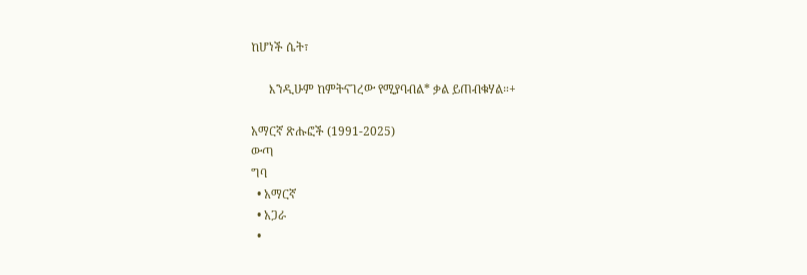ከሆነች ሴት፣

      እንዲሁም ከምትናገረው የሚያባብል* ቃል ይጠብቁሃል።+

አማርኛ ጽሑፎች (1991-2025)
ውጣ
ግባ
  • አማርኛ
  • አጋራ
  •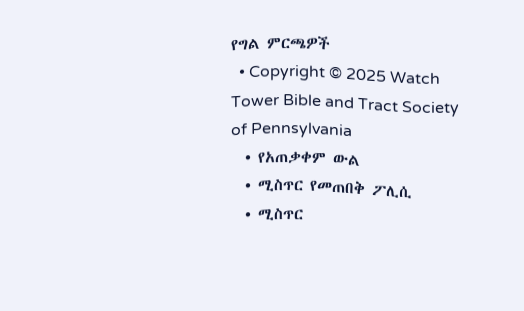የግል ምርጫዎች
  • Copyright © 2025 Watch Tower Bible and Tract Society of Pennsylvania
  • የአጠቃቀም ውል
  • ሚስጥር የመጠበቅ ፖሊሲ
  • ሚስጥር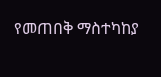የመጠበቅ ማስተካከያ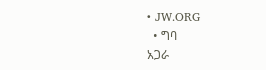• JW.ORG
  • ግባ
አጋራ